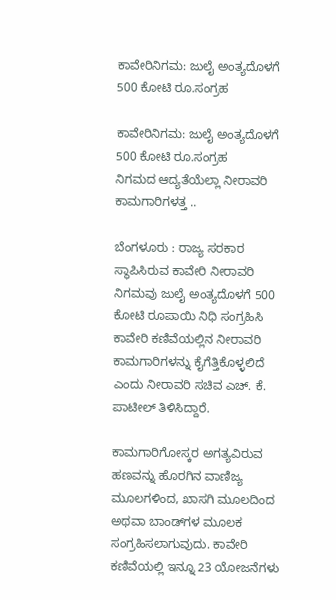ಕಾವೇರಿನಿಗಮ: ಜುಲೈ ಅಂತ್ಯದೊಳಗೆ 500 ಕೋಟಿ ರೂ.ಸಂಗ್ರಹ

ಕಾವೇರಿನಿಗಮ: ಜುಲೈ ಅಂತ್ಯದೊಳಗೆ 500 ಕೋಟಿ ರೂ.ಸಂಗ್ರಹ
ನಿಗಮದ ಆದ್ಯತೆಯೆಲ್ಲಾ ನೀರಾವರಿ ಕಾಮಗಾರಿಗಳತ್ತ ..

ಬೆಂಗಳೂರು : ರಾಜ್ಯ ಸರಕಾರ ಸ್ಥಾಪಿಸಿರುವ ಕಾವೇರಿ ನೀರಾವರಿ ನಿಗಮವು ಜುಲೈ ಅಂತ್ಯದೊಳಗೆ 500 ಕೋಟಿ ರೂಪಾಯಿ ನಿಧಿ ಸಂಗ್ರಹಿಸಿ ಕಾವೇರಿ ಕಣಿವೆಯಲ್ಲಿನ ನೀರಾವರಿ ಕಾಮಗಾರಿಗಳನ್ನು ಕೈಗೆತ್ತಿಕೊಳ್ಳಲಿದೆ ಎಂದು ನೀರಾವರಿ ಸಚಿವ ಎಚ್‌. ಕೆ. ಪಾಟೀಲ್‌ ತಿಳಿಸಿದ್ದಾರೆ.

ಕಾಮಗಾರಿಗೋಸ್ಕರ ಅಗತ್ಯವಿರುವ ಹಣವನ್ನು ಹೊರಗಿನ ವಾಣಿಜ್ಯ ಮೂಲಗಳಿಂದ, ಖಾಸಗಿ ಮೂಲದಿಂದ ಅಥವಾ ಬಾಂಡ್‌ಗಳ ಮೂಲಕ ಸಂಗ್ರಹಿಸಲಾಗುವುದು. ಕಾವೇರಿ ಕಣಿವೆಯಲ್ಲಿ ಇನ್ನೂ 23 ಯೋಜನೆಗಳು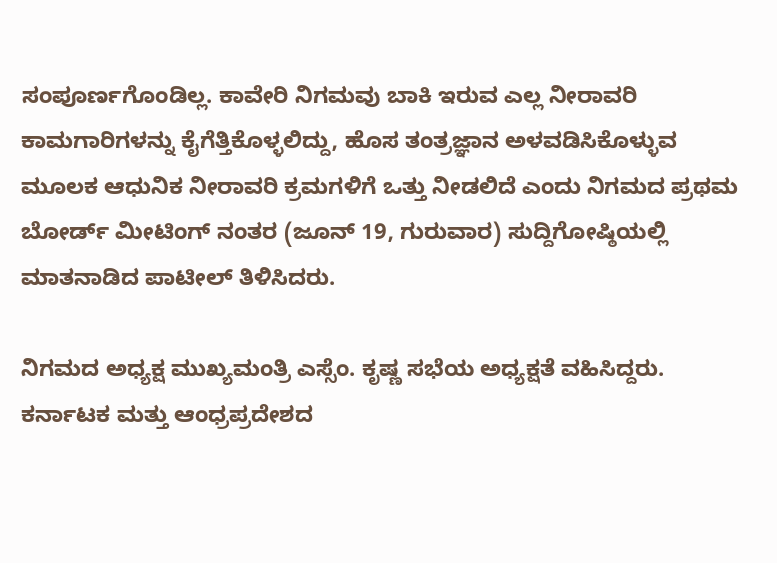ಸಂಪೂರ್ಣಗೊಂಡಿಲ್ಲ. ಕಾವೇರಿ ನಿಗಮವು ಬಾಕಿ ಇರುವ ಎಲ್ಲ ನೀರಾವರಿ ಕಾಮಗಾರಿಗಳನ್ನು ಕೈಗೆತ್ತಿಕೊಳ್ಳಲಿದ್ದು, ಹೊಸ ತಂತ್ರಜ್ಞಾನ ಅಳವಡಿಸಿಕೊಳ್ಳುವ ಮೂಲಕ ಆಧುನಿಕ ನೀರಾವರಿ ಕ್ರಮಗಳಿಗೆ ಒತ್ತು ನೀಡಲಿದೆ ಎಂದು ನಿಗಮದ ಪ್ರಥಮ ಬೋರ್ಡ್‌ ಮೀಟಿಂಗ್‌ ನಂತರ (ಜೂನ್‌ 19, ಗುರುವಾರ) ಸುದ್ದಿಗೋಷ್ಠಿಯಲ್ಲಿ ಮಾತನಾಡಿದ ಪಾಟೀಲ್‌ ತಿಳಿಸಿದರು.

ನಿಗಮದ ಅಧ್ಯಕ್ಷ ಮುಖ್ಯಮಂತ್ರಿ ಎಸ್ಸೆಂ. ಕೃಷ್ಣ ಸಭೆಯ ಅಧ್ಯಕ್ಷತೆ ವಹಿಸಿದ್ದರು. ಕರ್ನಾಟಕ ಮತ್ತು ಆಂಧ್ರಪ್ರದೇಶದ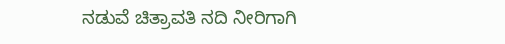ನಡುವೆ ಚಿತ್ರಾವತಿ ನದಿ ನೀರಿಗಾಗಿ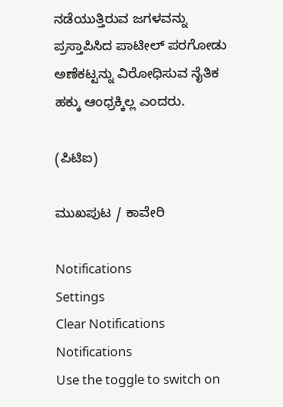ನಡೆಯುತ್ತಿರುವ ಜಗಳವನ್ನು ಪ್ರಸ್ತಾಪಿಸಿದ ಪಾಟೀಲ್‌ ಪರಗೋಡು ಅಣೆಕಟ್ಟನ್ನು ವಿರೋಧಿಸುವ ನೈತಿಕ ಹಕ್ಕು ಆಂಧ್ರಕ್ಕಿಲ್ಲ ಎಂದರು.

(ಪಿಟಿಐ)

ಮುಖಪುಟ / ಕಾವೇರಿ

Notifications
Settings
Clear Notifications
Notifications
Use the toggle to switch on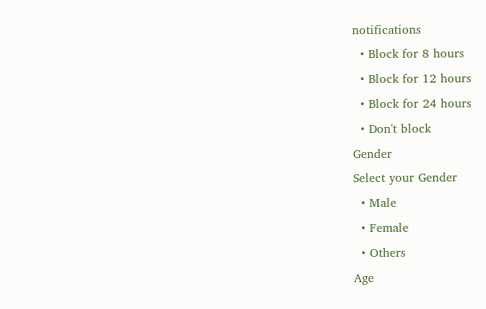notifications
  • Block for 8 hours
  • Block for 12 hours
  • Block for 24 hours
  • Don't block
Gender
Select your Gender
  • Male
  • Female
  • Others
Age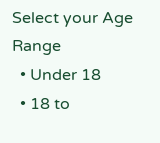Select your Age Range
  • Under 18
  • 18 to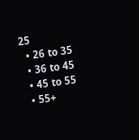25
  • 26 to 35
  • 36 to 45
  • 45 to 55
  • 55+